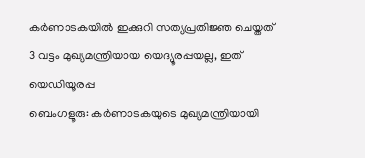കർണാടകയിൽ ഇക്കുറി സത്യപ്രതിജ്ഞ ചെയ്തത് 3 വട്ടം മുഖ്യമന്ത്രിയായ യെദ്യൂരപ്പയല്ല, ഇത് യെഡിയൂരപ്പ
ബെംഗളൂരു: കർണാടകയുടെ മുഖ്യമന്ത്രിയായി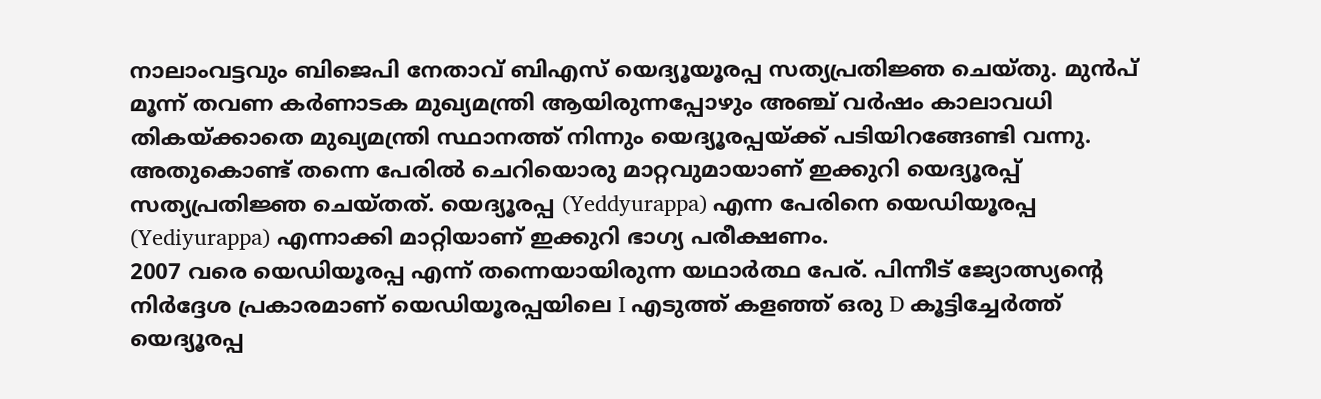നാലാംവട്ടവും ബിജെപി നേതാവ് ബിഎസ് യെദ്യൂയൂരപ്പ സത്യപ്രതിജ്ഞ ചെയ്തു. മുൻപ് മൂന്ന് തവണ കർണാടക മുഖ്യമന്ത്രി ആയിരുന്നപ്പോഴും അഞ്ച് വർഷം കാലാവധി തികയ്ക്കാതെ മുഖ്യമന്ത്രി സ്ഥാനത്ത് നിന്നും യെദ്യൂരപ്പയ്ക്ക് പടിയിറങ്ങേണ്ടി വന്നു. അതുകൊണ്ട് തന്നെ പേരിൽ ചെറിയൊരു മാറ്റവുമായാണ് ഇക്കുറി യെദ്യൂരപ്പ് സത്യപ്രതിജ്ഞ ചെയ്തത്. യെദ്യൂരപ്പ (Yeddyurappa) എന്ന പേരിനെ യെഡിയൂരപ്പ (Yediyurappa) എന്നാക്കി മാറ്റിയാണ് ഇക്കുറി ഭാഗ്യ പരീക്ഷണം.
2007 വരെ യെഡിയൂരപ്പ എന്ന് തന്നെയായിരുന്ന യഥാർത്ഥ പേര്. പിന്നീട് ജ്യോത്സ്യന്റെ നിർദ്ദേശ പ്രകാരമാണ് യെഡിയൂരപ്പയിലെ I എടുത്ത് കളഞ്ഞ് ഒരു D കൂട്ടിച്ചേർത്ത് യെദ്യൂരപ്പ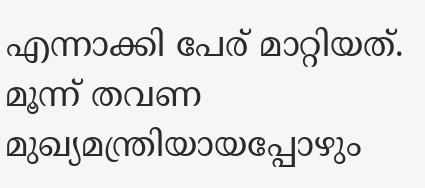എന്നാക്കി പേര് മാറ്റിയത്. മൂന്ന് തവണ മുഖ്യമന്ത്രിയായപ്പോഴും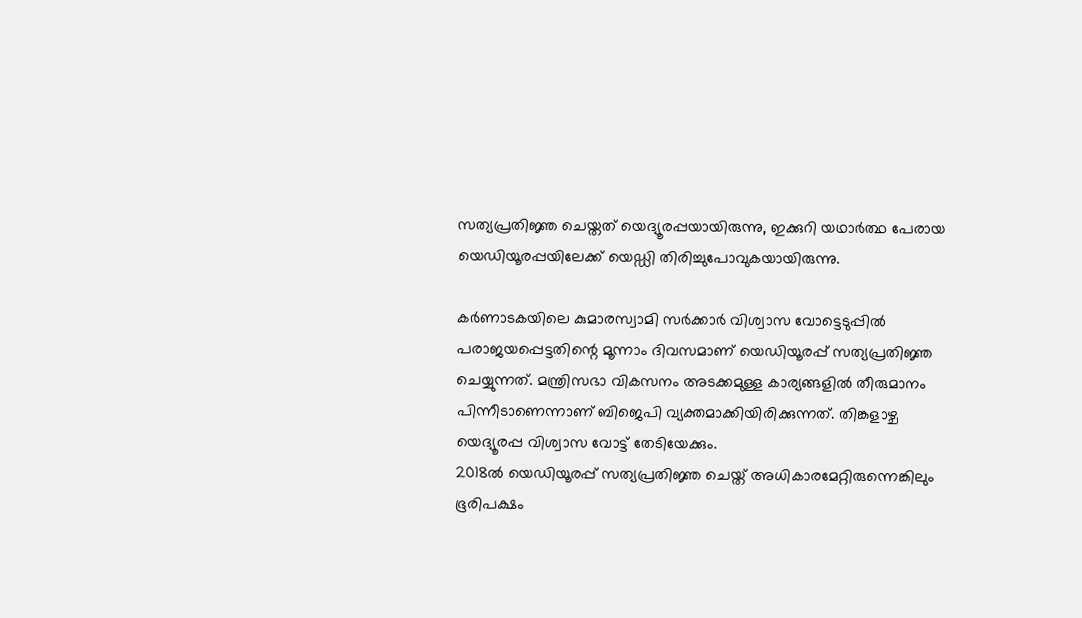സത്യപ്രതിജ്ഞ ചെയ്തത് യെദ്യൂരപ്പയായിരുന്നു, ഇക്കുറി യഥാർത്ഥ പേരായ യെഡിയൂരപ്പയിലേക്ക് യെഡ്ഡി തിരിച്ചുപോവുകയായിരുന്നു.

കർണാടകയിലെ കുമാരസ്വാമി സർക്കാർ വിശ്വാസ വോട്ടെടുപ്പിൽ പരാജയപ്പെട്ടതിന്റെ മൂന്നാം ദിവസമാണ് യെഡിയൂരപ്പ് സത്യപ്രതിജ്ഞ ചെയ്യുന്നത്. മന്ത്രിസഭാ വികസനം അടക്കമുള്ള കാര്യങ്ങളിൽ തീരുമാനം പിന്നീടാണെന്നാണ് ബിജെപി വ്യക്തമാക്കിയിരിക്കുന്നത്. തിങ്കളാഴ്ച യെദ്യൂരപ്പ വിശ്വാസ വോട്ട് തേടിയേക്കും.
2018ൽ യെഡിയൂരപ്പ് സത്യപ്രതിജ്ഞ ചെയ്ത് അധികാരമേറ്റിരുന്നെങ്കിലും ഭൂരിപക്ഷം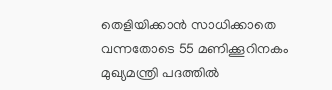തെളിയിക്കാൻ സാധിക്കാതെ വന്നതോടെ 55 മണിക്കൂറിനകം മുഖ്യമന്ത്രി പദത്തിൽ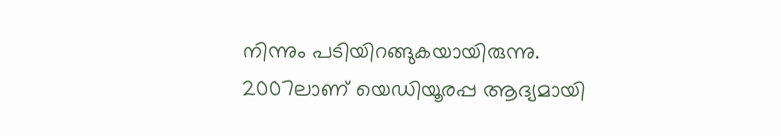നിന്നും പടിയിറങ്ങുകയായിരുന്നു. 2007ലാണ് യെഡിയൂരപ്പ ആദ്യമായി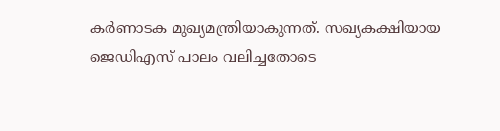കർണാടക മുഖ്യമന്ത്രിയാകുന്നത്. സഖ്യകക്ഷിയായ ജെഡിഎസ് പാലം വലിച്ചതോടെ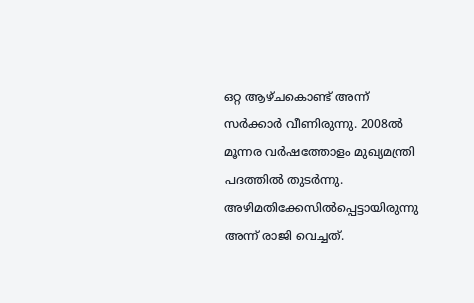ഒറ്റ ആഴ്ചകൊണ്ട് അന്ന് സർക്കാർ വീണിരുന്നു. 2008ൽ മൂന്നര വർഷത്തോളം മുഖ്യമന്ത്രി പദത്തിൽ തുടർന്നു. അഴിമതിക്കേസിൽപ്പെട്ടായിരുന്നു അന്ന് രാജി വെച്ചത്.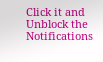Click it and Unblock the Notifications